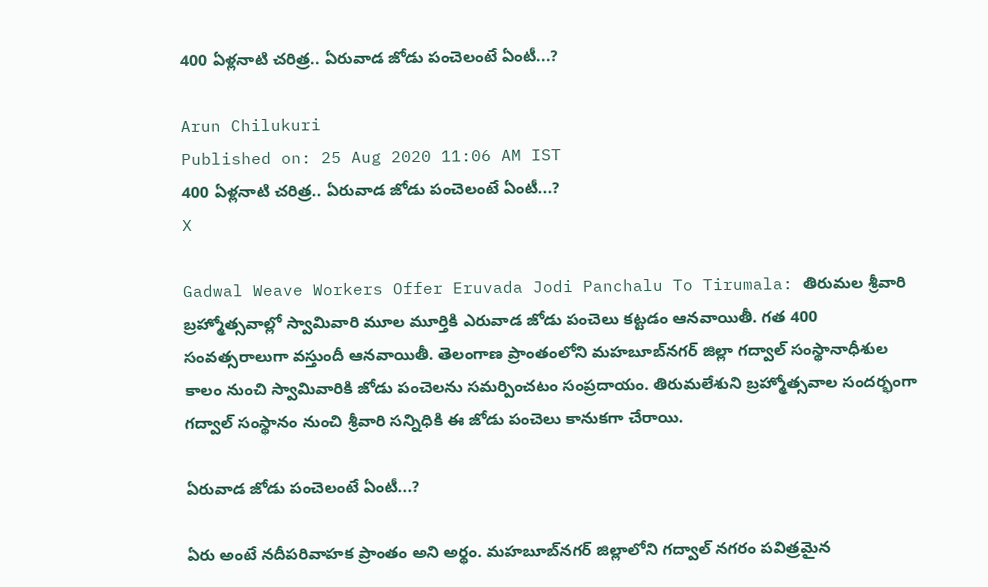400 ఏళ్లనాటి చరిత్ర.. ఏరువాడ జోడు పంచెలంటే ఏంటీ...?

Arun Chilukuri
Published on: 25 Aug 2020 11:06 AM IST
400 ఏళ్లనాటి చరిత్ర.. ఏరువాడ జోడు పంచెలంటే ఏంటీ...?
X

Gadwal Weave Workers Offer Eruvada Jodi Panchalu To Tirumala: తిరుమల శ్రీవారి బ్రహ్మోత్సవాల్లో స్వామివారి మూల మూర్తికి ఎరువాడ జోడు పంచెలు కట్టడం ఆనవాయితీ. గత 400 సంవత్సరాలుగా వస్తుందీ ఆనవాయితీ. తెలంగాణ ప్రాంతంలోని మహబూబ్‌నగర్ జిల్లా గద్వాల్ సంస్థానాధీశుల కాలం నుంచి స్వామివారికి జోడు పంచెలను సమర్పించటం సంప్రదాయం. తిరుమలేశుని బ్రహ్మోత్సవాల సందర్భంగా గద్వాల్ సంస్థానం నుంచి శ్రీవారి సన్నిధికి ఈ జోడు పంచెలు కానుకగా చేరాయి.

ఏరువాడ జోడు పంచెలంటే ఏంటీ...?

ఏరు అంటే నదీపరివాహక ప్రాంతం అని అర్థం. మహబూబ్‌నగర్ జిల్లాలోని గద్వాల్ నగరం పవిత్రమైన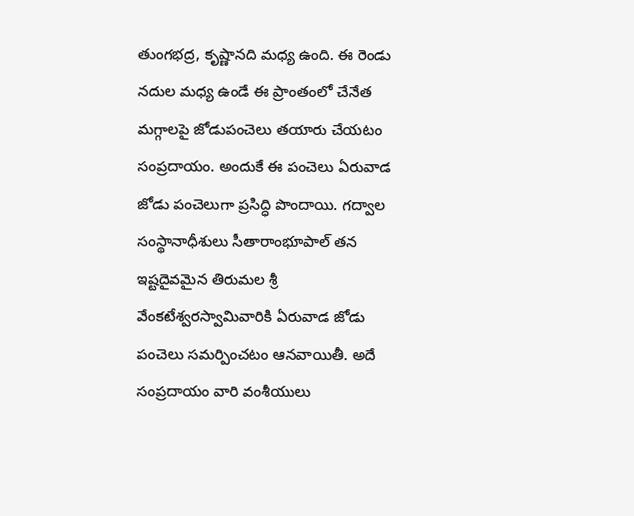తుంగభద్ర, కృష్ణానది మధ్య ఉంది. ఈ రెండు నదుల మధ్య ఉండే ఈ ప్రాంతంలో చేనేత మగ్గాలపై జోడుపంచెలు తయారు చేయటం సంప్రదాయం. అందుకే ఈ పంచెలు ఏరువాడ జోడు పంచెలుగా ప్రసిద్ధి పొందాయి. గద్వాల సంస్థానాధీశులు సీతారాంభూపాల్ తన ఇష్టదైవమైన తిరుమల శ్రీ వేంకటేశ్వరస్వామివారికి ఏరువాడ జోడు పంచెలు సమర్పించటం ఆనవాయితీ. అదే సంప్రదాయం వారి వంశీయులు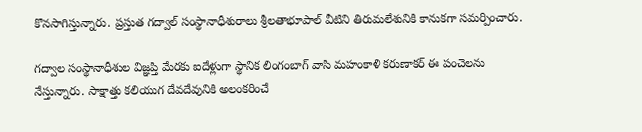కొనసాగిస్తున్నారు. ప్రస్తుత గద్వాల్ సంస్థానాధీశురాలు శ్రీలతాభూపాల్ వీటిని తిరుమలేశునికి కానుకగా సమర్పించారు.

గద్వాల సంస్థానాధీశుల విజ్ఞప్తి మేరకు ఐదేళ్లుగా స్థానిక లింగంబాగ్ వాసి మహంకాళి కరుణాకర్ ఈ పంచెలను నేస్తున్నారు. సాక్షాత్తు కలియుగ దేవదేవునికి అలంకరించే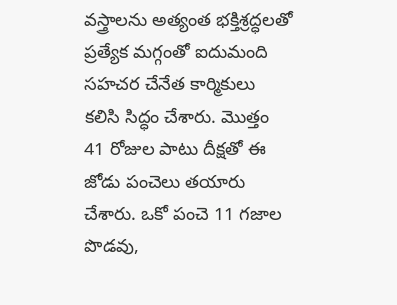వస్త్రాలను అత్యంత భక్తిశ్రద్ధలతో ప్రత్యేక మగ్గంతో ఐదుమంది సహచర చేనేత కార్మికులు కలిసి సిద్ధం చేశారు. మొత్తం 41 రోజుల పాటు దీక్షతో ఈ జోడు పంచెలు తయారు చేశారు. ఒకో పంచె 11 గజాల పొడవు,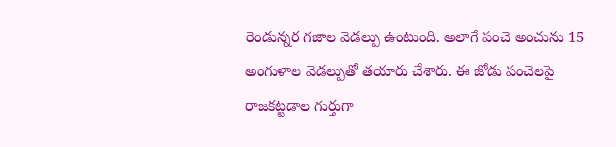రెండున్నర గజాల వెడల్పు ఉంటుంది. అలాగే పంచె అంచును 15 అంగుళాల వెడల్పుతో తయారు చేశారు. ఈ జోడు పంచెలపై రాజకట్టడాల గుర్తుగా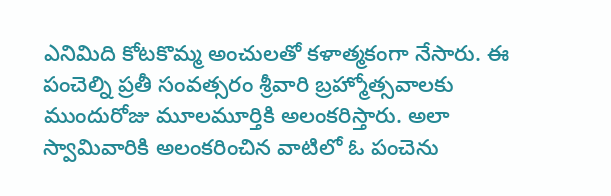ఎనిమిది కోటకొమ్మ అంచులతో కళాత్మకంగా నేసారు. ఈ పంచెల్ని ప్రతీ సంవత్సరం శ్రీవారి బ్రహ్మోత్సవాలకు ముందురోజు మూలమూర్తికి అలంకరిస్తారు. అలా స్వామివారికి అలంకరించిన వాటిలో ఓ పంచెను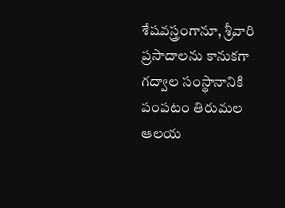శేషవస్త్రంగానూ, శ్రీవారి ప్రసాదాలను కానుకగా గద్వాల సంస్థానానికి పంపటం తిరుమల ఆలయ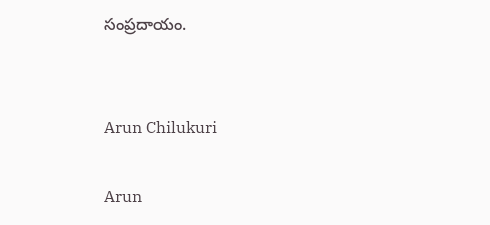సంప్రదాయం.


Arun Chilukuri

Arun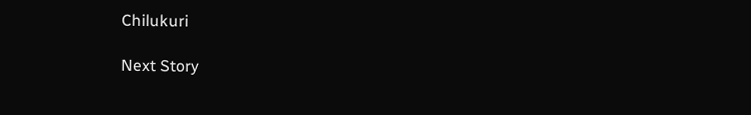Chilukuri

Next Story